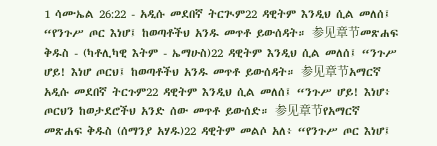1 ሳሙኤል 26:22 - አዲሱ መደበኛ ትርጒም22 ዳዊትም እንዲህ ሲል መለሰ፤ “የንጉሥ ጦር እነሆ፤ ከወጣቶችህ አንዱ መጥቶ ይውሰዳት። 参见章节መጽሐፍ ቅዱስ - (ካቶሊካዊ እትም - ኤማሁስ)22 ዳዊትም እንዲህ ሲል መለሰ፤ “ንጉሥ ሆይ! እነሆ ጦርህ፤ ከወጣቶችህ አንዱ መጥቶ ይውሰዳት። 参见章节አማርኛ አዲሱ መደበኛ ትርጉም22 ዳዊትም እንዲህ ሲል መለሰ፤ “ንጉሥ ሆይ! እነሆ፥ ጦርህን ከወታደሮችህ አንድ ሰው መጥቶ ይውሰድ። 参见章节የአማርኛ መጽሐፍ ቅዱስ (ሰማንያ አሃዱ)22 ዳዊትም መልሶ አለ፥ “የንጉሥ ጦር እነሆ፤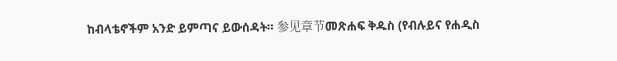ከብላቴኖችም አንድ ይምጣና ይውሰዳት። 参见章节መጽሐፍ ቅዱስ (የብሉይና የሐዲስ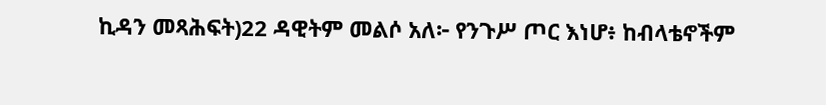ኪዳን መጻሕፍት)22 ዳዊትም መልሶ አለ፦ የንጉሥ ጦር እነሆ፥ ከብላቴኖችም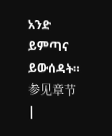አንድ ይምጣና ይውሰዳት። 参见章节 |